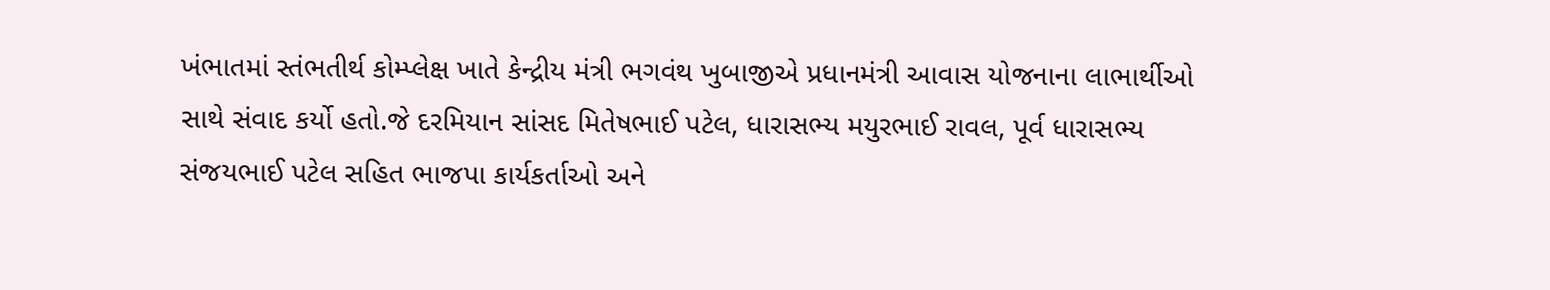ખંભાતમાં સ્તંભતીર્થ કોમ્પ્લેક્ષ ખાતે કેન્દ્રીય મંત્રી ભગવંથ ખુબાજીએ પ્રધાનમંત્રી આવાસ યોજનાના લાભાર્થીઓ સાથે સંવાદ કર્યો હતો.જે દરમિયાન સાંસદ મિતેષભાઈ પટેલ, ધારાસભ્ય મયુરભાઈ રાવલ, પૂર્વ ધારાસભ્ય સંજયભાઈ પટેલ સહિત ભાજપા કાર્યકર્તાઓ અને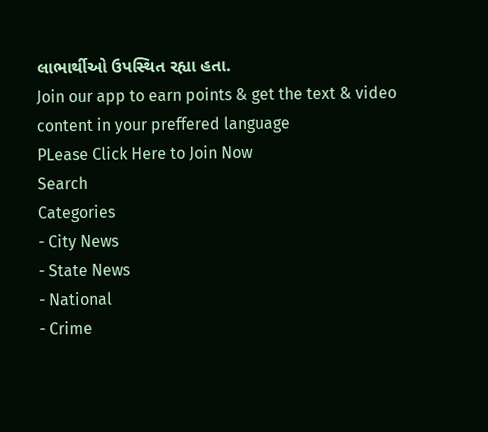લાભાર્થીઓ ઉપસ્થિત રહ્યા હતા.
Join our app to earn points & get the text & video content in your preffered language
PLease Click Here to Join Now
Search
Categories
- City News
- State News
- National
- Crime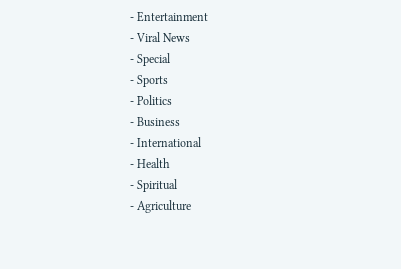- Entertainment
- Viral News
- Special
- Sports
- Politics
- Business
- International
- Health
- Spiritual
- Agriculture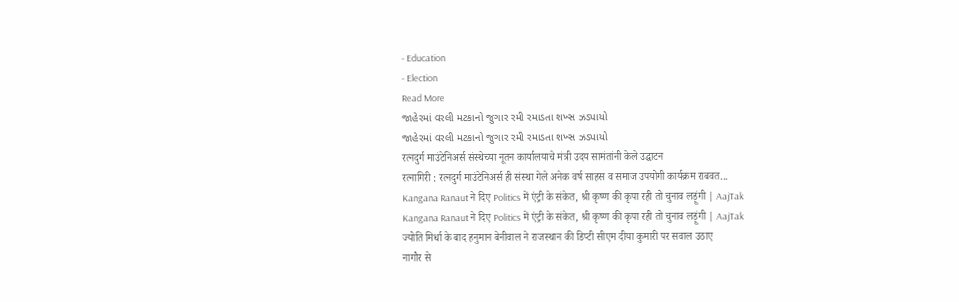- Education
- Election
Read More
જાહેરમાં વરલી મટકાનો જુગાર રમી રમાડતા શખ્સ ઝડપાયો
જાહેરમાં વરલી મટકાનો જુગાર રમી રમાડતા શખ્સ ઝડપાયો
रत्नदुर्ग माउंटेनिअर्स संस्थेच्या नूतन कार्यालयाचे मंत्री उदय सामंतांनी केले उद्घाटन
रत्नागिरी : रत्नदुर्ग माउंटेनिअर्स ही संस्था गेले अनेक वर्ष साहस व समाज उपयोगी कार्यक्रम राबवत...
Kangana Ranaut ने दिए Politics में एंट्री के संकेत, श्री कृष्ण की कृपा रही तो चुनाव लड़ूंगी | AajTak
Kangana Ranaut ने दिए Politics में एंट्री के संकेत, श्री कृष्ण की कृपा रही तो चुनाव लड़ूंगी | AajTak
ज्योति मिर्धा के बाद हनुमान बेनीवाल ने राजस्थान की डिप्टी सीएम दीया कुमारी पर सवाल उठाए
नागौर से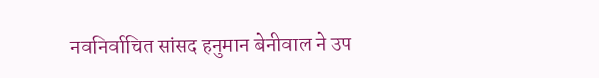नवनिर्वाचित सांसद हनुमान बेनीवाल ने उप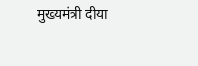मुख्यमंत्री दीया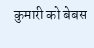कुमारी को बेबस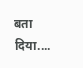बता दिया....